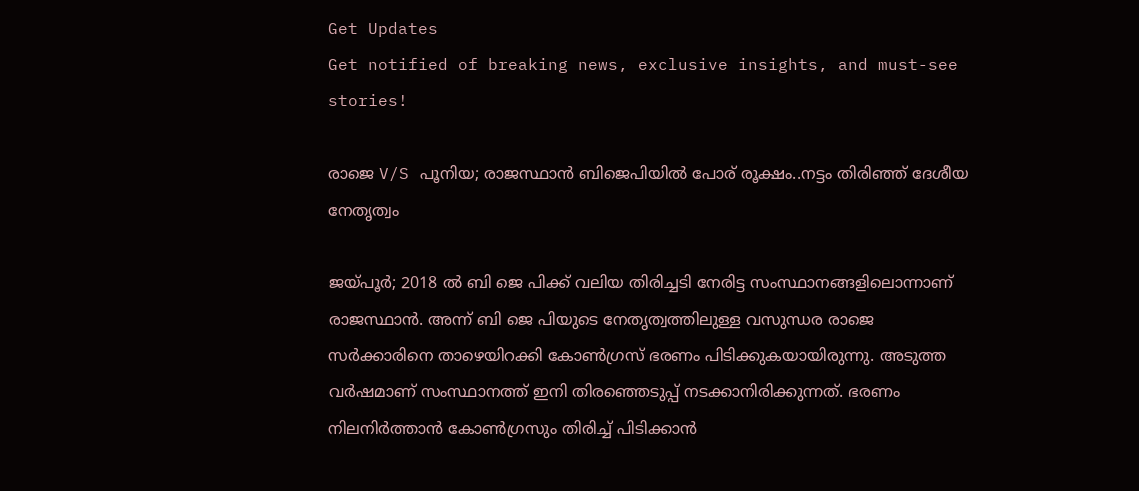Get Updates
Get notified of breaking news, exclusive insights, and must-see stories!

രാജെ V/S പൂനിയ; രാജസ്ഥാൻ ബിജെപിയിൽ പോര് രൂക്ഷം..നട്ടം തിരിഞ്ഞ് ദേശീയ നേതൃത്വം

ജയ്പൂർ; 2018 ൽ ബി ജെ പിക്ക് വലിയ തിരിച്ചടി നേരിട്ട സംസ്ഥാനങ്ങളിലൊന്നാണ് രാജസ്ഥാൻ. അന്ന് ബി ജെ പിയുടെ നേതൃത്വത്തിലുള്ള വസുന്ധര രാജെ സർക്കാരിനെ താഴെയിറക്കി കോൺഗ്രസ് ഭരണം പിടിക്കുകയായിരുന്നു. അടുത്ത വർഷമാണ് സംസ്ഥാനത്ത് ഇനി തിരഞ്ഞെടുപ്പ് നടക്കാനിരിക്കുന്നത്. ഭരണം നിലനിർത്താൻ കോൺഗ്രസും തിരിച്ച് പിടിക്കാൻ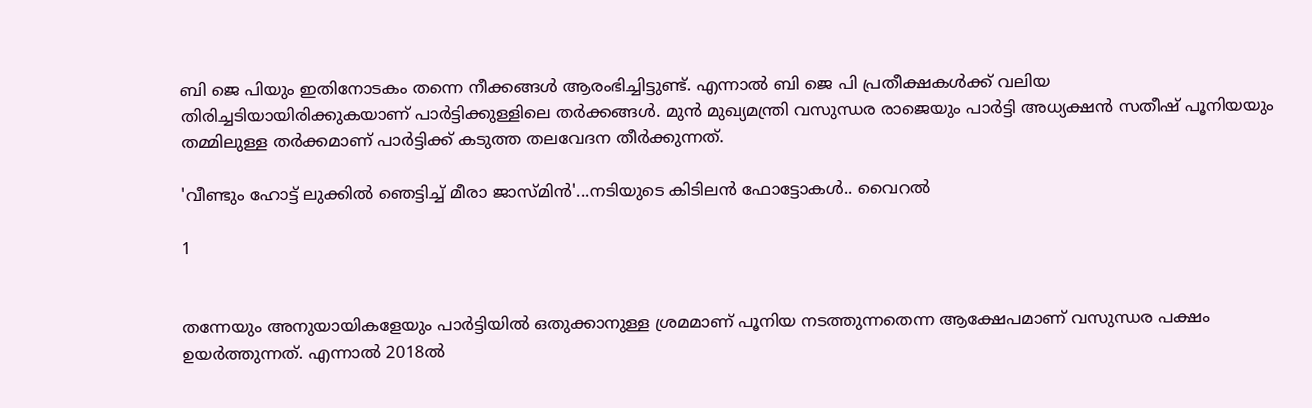ബി ജെ പിയും ഇതിനോടകം തന്നെ നീക്കങ്ങൾ ആരംഭിച്ചിട്ടുണ്ട്. എന്നാൽ ബി ജെ പി പ്രതീക്ഷകൾക്ക് വലിയ തിരിച്ചടിയായിരിക്കുകയാണ് പാർട്ടിക്കുള്ളിലെ തർക്കങ്ങൾ. മുൻ മുഖ്യമന്ത്രി വസുന്ധര രാജെയും പാർട്ടി അധ്യക്ഷൻ സതീഷ് പൂനിയയും തമ്മിലുള്ള തർക്കമാണ് പാർട്ടിക്ക് കടുത്ത തലവേദന തീർക്കുന്നത്.

'വീണ്ടും ഹോട്ട് ലുക്കിൽ ഞെട്ടിച്ച് മീരാ ജാസ്മിൻ'...നടിയുടെ കിടിലൻ ഫോട്ടോകൾ.. വൈറൽ

1


തന്നേയും അനുയായികളേയും പാർട്ടിയിൽ ഒതുക്കാനുള്ള ശ്രമമാണ് പൂനിയ നടത്തുന്നതെന്ന ആക്ഷേപമാണ് വസുന്ധര പക്ഷം ഉയർത്തുന്നത്. എന്നാൽ 2018ൽ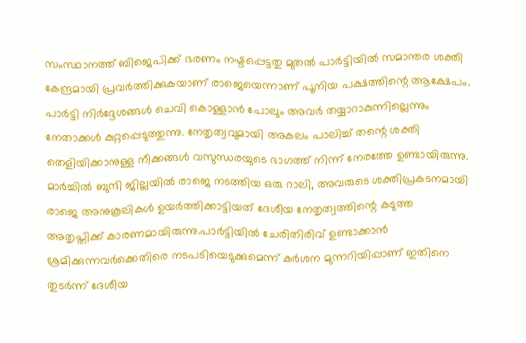സംസ്ഥാനത്ത് ബിജെപിക്ക് ഭരണം നഷ്ടപ്പെട്ടതു മുതൽ പാർട്ടിയിൽ സമാന്തര ശക്തി കേന്ദ്രമായി പ്രവർത്തിക്കുകയാണ് രാജെയെന്നാണ് പൂനിയ പക്ഷത്തിന്റെ ആക്ഷേപം. പാർട്ടി നിർദ്ദേശങ്ങൾ ചെവി കൊള്ളാൻ പോലും അവർ തയ്യാറാകുന്നില്ലെന്നും നേതാക്കൾ കുറ്റപ്പെടുത്തുന്നു. നേതൃത്വവുമായി അകലം പാലിച്ച് തന്റെ ശക്തി തെളിയിക്കാനുള്ള നീക്കങ്ങൾ വസുന്ധരയുടെ ഭാഗത്ത് നിന്ന് നേരത്തേ ഉണ്ടായിരുന്നു. മാർച്ചിൽ ബുന്ദി ജില്ലയിൽ രാജെ നടത്തിയ ഒരു റാലി, അവരുടെ ശക്തിപ്രകടനമായി രാജെ അനുകൂലികൾ ഉയർത്തിക്കാട്ടിയത് ദേശീയ നേതൃത്വത്തിന്റെ കടുത്ത അതൃപ്തിക്ക് കാരണമായിരുന്നു.പാർട്ടിയിൽ ചേരിതിരിവ് ഉണ്ടാക്കാൻ ശ്രമിക്കുന്നവർക്കെതിരെ നടപടിയെടുക്കുമെന്ന് കർശന മുന്നറിയിപ്പാണ് ഇതിനെ തുടർന്ന് ദേശീയ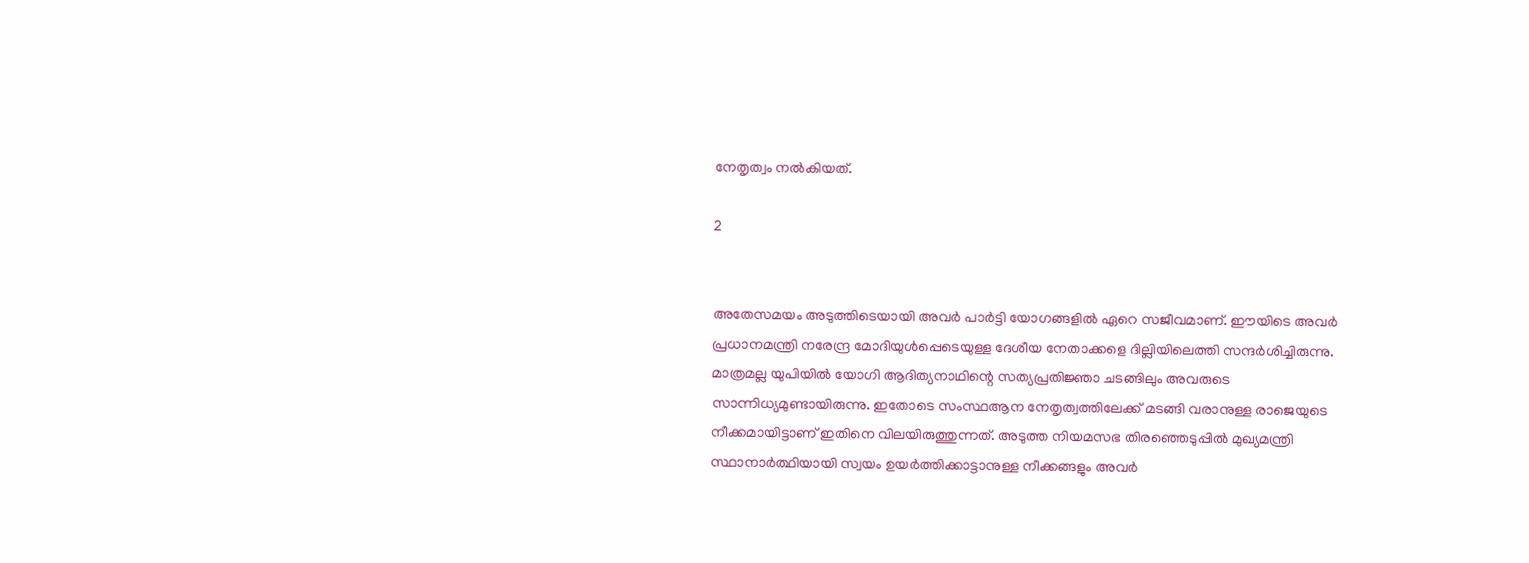നേതൃത്വം നൽകിയത്.

2


അതേസമയം അടുത്തിടെയായി അവർ പാർട്ടി യോഗങ്ങളിൽ ഏറെ സജീവമാണ്. ഈയിടെ അവർ പ്രധാനമന്ത്രി നരേന്ദ്ര മോദിയുൾപ്പെടെയുള്ള ദേശീയ നേതാക്കളെ ദില്ലിയിലെത്തി സന്ദർശിച്ചിരുന്നു. മാത്രമല്ല യുപിയിൽ യോഗി ആദിത്യനാഥിന്റെ സത്യപ്രതിജ്ഞാ ചടങ്ങിലും അവരുടെ സാന്നിധ്യമുണ്ടായിരുന്നു. ഇതോടെ സംസ്ഥആന നേതൃത്വത്തിലേക്ക് മടങ്ങി വരാനുള്ള രാജെയുടെ നീക്കമായിട്ടാണ് ഇതിനെ വിലയിരുത്തുന്നത്. അടുത്ത നിയമസഭ തിരഞ്ഞെടുപ്പിൽ മുഖ്യമന്ത്രി സ്ഥാനാർത്ഥിയായി സ്വയം ഉയർത്തിക്കാട്ടാനുള്ള നീക്കങ്ങളും അവർ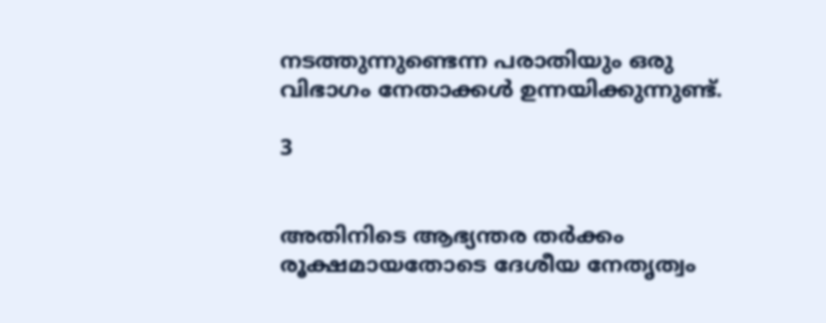നടത്തുന്നുണ്ടെന്ന പരാതിയും ഒരു വിഭാഗം നേതാക്കൾ ഉന്നയിക്കുന്നുണ്ട്.

3


അതിനിടെ ആഭ്യന്തര തർക്കം രൂക്ഷമായതോടെ ദേശീയ നേതൃത്വം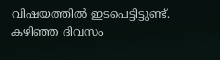വിഷയത്തിൽ ഇടപെട്ടിട്ടുണ്ട്. കഴിഞ്ഞ ദിവസം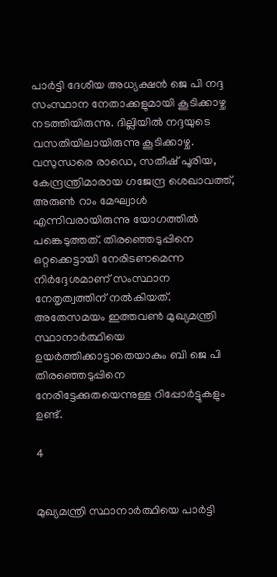പാർട്ടി ദേശീയ അധ്യക്ഷൻ ജെ പി നദ്ദ സംസ്ഥാന നേതാക്കളുമായി കൂടിക്കാഴ്ച നടത്തിയിരുന്നു. ദില്ലിയിൽ നദ്ദയുടെ വസതിയിലായിരുന്നു കൂടിക്കാഴ്ച. വസുന്ധരെ രാഡെ, സതീഷ് പൂരിയ, കേന്ദ്രന്ത്രിമാരായ ഗജേന്ദ്ര ശെഖാവത്ത്, അരുൺ റാം മേഘ്വാൾ എന്നിവരായിരുന്നു യോഗത്തിൽ പങ്കെടുത്തത്. തിരഞ്ഞെടുപ്പിനെ ഒറ്റക്കെട്ടായി നേരിടണമെന്ന നിർദ്ദേശമാണ് സംസ്ഥാന നേതൃത്വത്തിന് നൽകിയത്. അതേസമയം ഇത്തവൺ മുഖ്യമന്ത്രി സ്ഥാനാർത്ഥിയെ ഉയർത്തിക്കാട്ടാതെയാകും ബി ജെ പി തിരഞ്ഞെടുപ്പിനെ നേരിട്ടേക്കുതയെന്നുള്ള റിപ്പോർട്ടുകളും ഉണ്ട്.

4


മുഖ്യമന്ത്രി സ്ഥാനാർത്ഥിയെ പാർട്ടി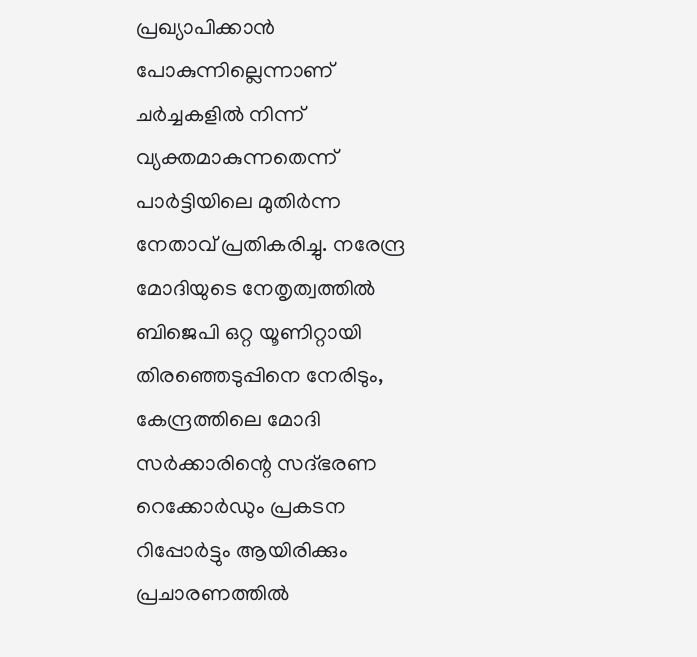പ്രഖ്യാപിക്കാൻ പോകുന്നില്ലെന്നാണ് ചർച്ചകളിൽ നിന്ന് വ്യക്തമാകുന്നതെന്ന് പാർട്ടിയിലെ മുതിർന്ന നേതാവ് പ്രതികരിച്ചു. നരേന്ദ്ര മോദിയുടെ നേതൃത്വത്തിൽ ബിജെപി ഒറ്റ യൂണിറ്റായി തിരഞ്ഞെടുപ്പിനെ നേരിടും, കേന്ദ്രത്തിലെ മോദി സർക്കാരിന്റെ സദ്ഭരണ റെക്കോർഡും പ്രകടന റിപ്പോർട്ടും ആയിരിക്കും പ്രചാരണത്തിൽ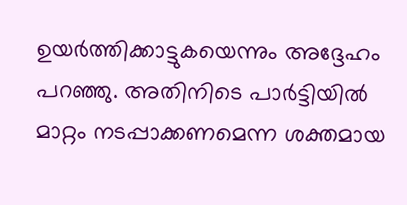ഉയർത്തിക്കാട്ടുകയെന്നും അദ്ദേഹം പറഞ്ഞു. അതിനിടെ പാർട്ടിയിൽ മാറ്റം നടപ്പാക്കണമെന്ന ശക്തമായ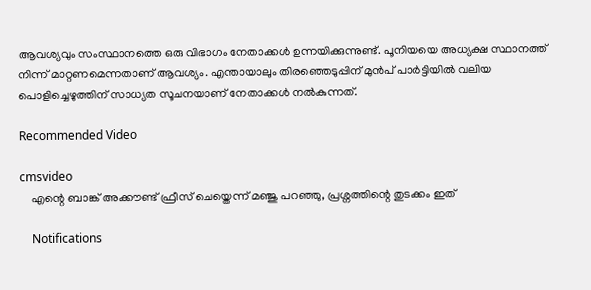ആവശ്യവും സംസ്ഥാനത്തെ ഒരു വിഭാഗം നേതാക്കൾ ഉന്നയിക്കുന്നുണ്ട്. പൂനിയയെ അധ്യക്ഷ സ്ഥാനത്ത് നിന്ന് മാറ്റണമെന്നതാണ് ആവശ്യം. എന്തായാലും തിരഞ്ഞെടുപ്പിന് മുൻപ് പാർട്ടിയിൽ വലിയ പൊളിച്ചെഴുത്തിന് സാധ്യത സൂചനയാണ് നേതാക്കൾ നൽകുന്നത്.

Recommended Video

cmsvideo
    എന്റെ ബാങ്ക് അക്കൗണ്ട് ഫ്രീസ് ചെയ്തെന്ന് മഞ്ജു പറഞ്ഞു, പ്രശ്നത്തിന്റെ തുടക്കം ഇത്

    Notifications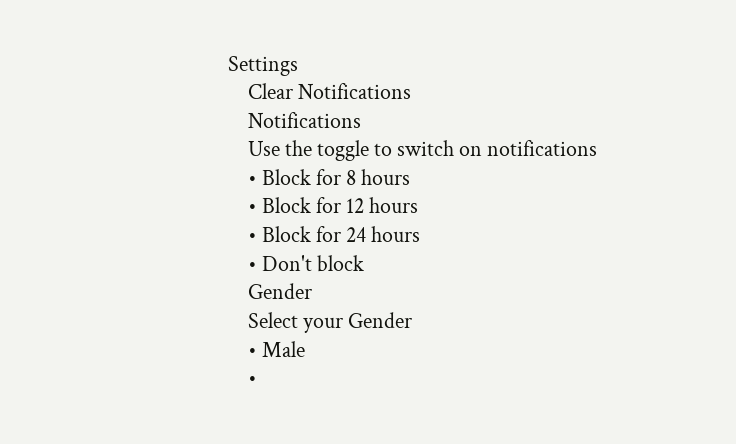Settings
    Clear Notifications
    Notifications
    Use the toggle to switch on notifications
    • Block for 8 hours
    • Block for 12 hours
    • Block for 24 hours
    • Don't block
    Gender
    Select your Gender
    • Male
    •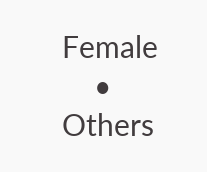Female
    • Others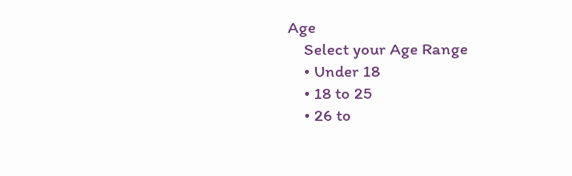Age
    Select your Age Range
    • Under 18
    • 18 to 25
    • 26 to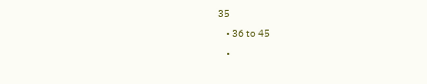35
    • 36 to 45
    •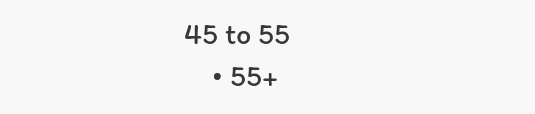45 to 55
    • 55+